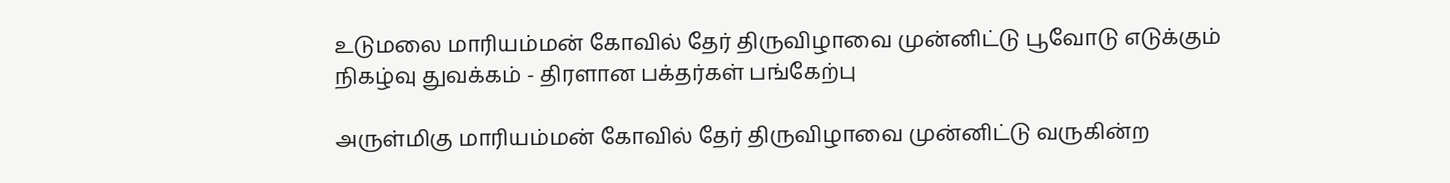உடுமலை மாரியம்மன் கோவில் தேர் திருவிழாவை முன்னிட்டு பூவோடு எடுக்கும் நிகழ்வு துவக்கம் - திரளான பக்தர்கள் பங்கேற்பு

அருள்மிகு மாரியம்மன் கோவில் தேர் திருவிழாவை முன்னிட்டு வருகின்ற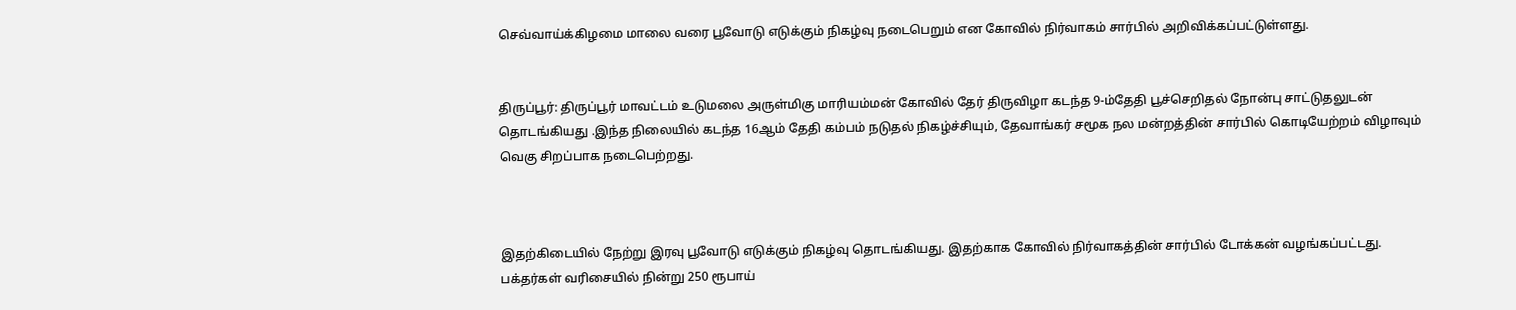செவ்வாய்க்கிழமை மாலை வரை பூவோடு எடுக்கும் நிகழ்வு நடைபெறும் என கோவில் நிர்வாகம் சார்பில் அறிவிக்கப்பட்டுள்ளது.


திருப்பூர்: திருப்பூர் மாவட்டம் உடுமலை அருள்மிகு மாரியம்மன் கோவில் தேர் திருவிழா கடந்த 9-ம்தேதி பூச்செறிதல் நோன்பு சாட்டுதலுடன் தொடங்கியது .இந்த நிலையில் கடந்த 16ஆம் தேதி கம்பம் நடுதல் நிகழ்ச்சியும், தேவாங்கர் சமூக நல மன்றத்தின் சார்பில் கொடியேற்றம் விழாவும் வெகு சிறப்பாக நடைபெற்றது.



இதற்கிடையில் நேற்று இரவு பூவோடு எடுக்கும் நிகழ்வு தொடங்கியது. இதற்காக கோவில் நிர்வாகத்தின் சார்பில் டோக்கன் வழங்கப்பட்டது. பக்தர்கள் வரிசையில் நின்று 250 ரூபாய்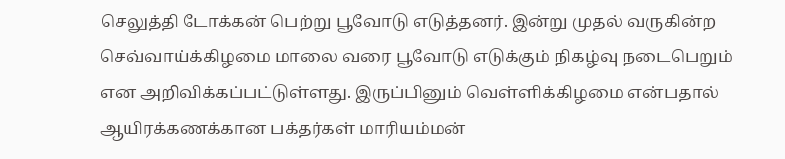செலுத்தி டோக்கன் பெற்று பூவோடு எடுத்தனர். இன்று முதல் வருகின்ற செவ்வாய்க்கிழமை மாலை வரை பூவோடு எடுக்கும் நிகழ்வு நடைபெறும் என அறிவிக்கப்பட்டுள்ளது. இருப்பினும் வெள்ளிக்கிழமை என்பதால் ஆயிரக்கணக்கான பக்தர்கள் மாரியம்மன்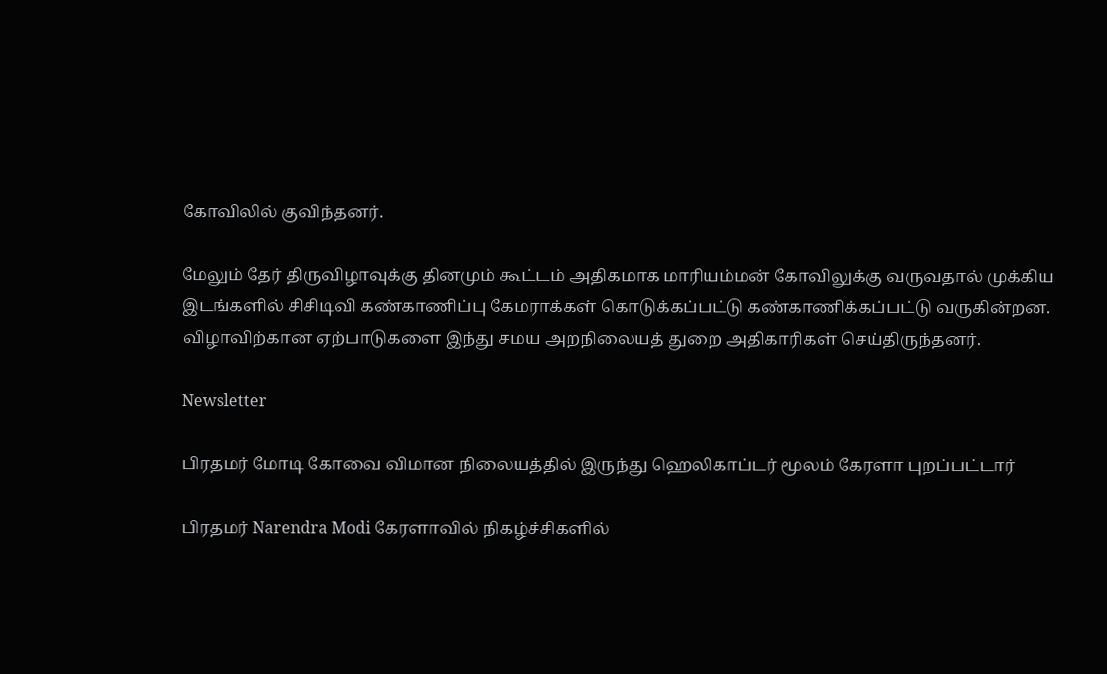கோவிலில் குவிந்தனர்.

மேலும் தேர் திருவிழாவுக்கு தினமும் கூட்டம் அதிகமாக மாரியம்மன் கோவிலுக்கு வருவதால் முக்கிய இடங்களில் சிசிடிவி கண்காணிப்பு கேமராக்கள் கொடுக்கப்பட்டு கண்காணிக்கப்பட்டு வருகின்றன. விழாவிற்கான ஏற்பாடுகளை இந்து சமய அறநிலையத் துறை அதிகாரிகள் செய்திருந்தனர்.

Newsletter

பிரதமர் மோடி கோவை விமான நிலையத்தில் இருந்து ஹெலிகாப்டர் மூலம் கேரளா புறப்பட்டார்

பிரதமர் Narendra Modi கேரளாவில் நிகழ்ச்சிகளில்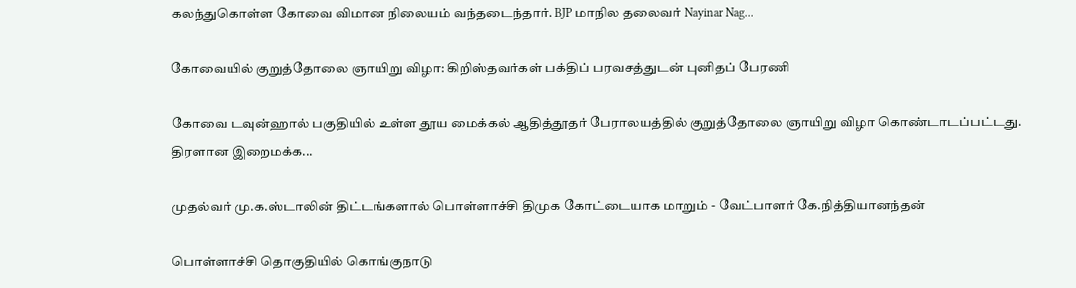கலந்துகொள்ள கோவை விமான நிலையம் வந்தடைந்தார். BJP மாநில தலைவர் Nayinar Nag...

கோவையில் குறுத்தோலை ஞாயிறு விழா: கிறிஸ்தவர்கள் பக்திப் பரவசத்துடன் புனிதப் பேரணி

கோவை டவுன்ஹால் பகுதியில் உள்ள தூய மைக்கல் ஆதித்தூதர் பேராலயத்தில் குறுத்தோலை ஞாயிறு விழா கொண்டாடப்பட்டது. திரளான இறைமக்க...

முதல்வர் மு.க.ஸ்டாலின் திட்டங்களால் பொள்ளாச்சி திமுக கோட்டையாக மாறும் - வேட்பாளர் கே.நித்தியானந்தன்

பொள்ளாச்சி தொகுதியில் கொங்குநாடு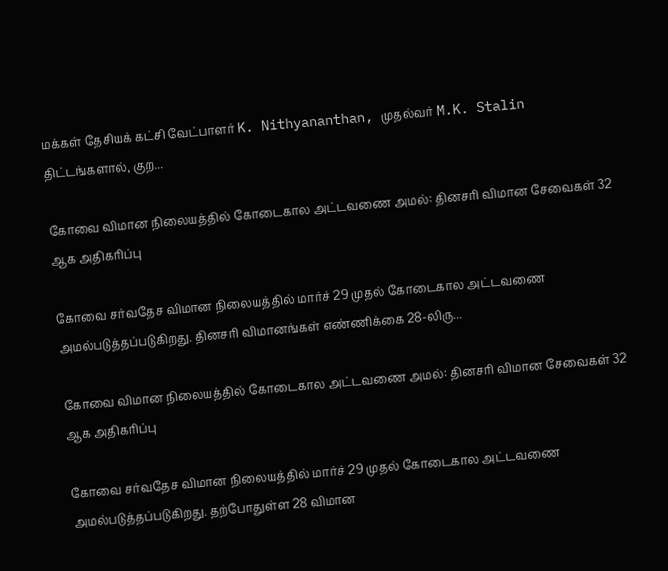மக்கள் தேசியக் கட்சி வேட்பாளர் K. Nithyananthan, முதல்வர் M.K. Stalin திட்டங்களால், குற...

கோவை விமான நிலையத்தில் கோடைகால அட்டவணை அமல்: தினசரி விமான சேவைகள் 32 ஆக அதிகரிப்பு

கோவை சர்வதேச விமான நிலையத்தில் மார்ச் 29 முதல் கோடைகால அட்டவணை அமல்படுத்தப்படுகிறது. தினசரி விமானங்கள் எண்ணிக்கை 28-லிரு...

கோவை விமான நிலையத்தில் கோடைகால அட்டவணை அமல்: தினசரி விமான சேவைகள் 32 ஆக அதிகரிப்பு

கோவை சர்வதேச விமான நிலையத்தில் மார்ச் 29 முதல் கோடைகால அட்டவணை அமல்படுத்தப்படுகிறது. தற்போதுள்ள 28 விமான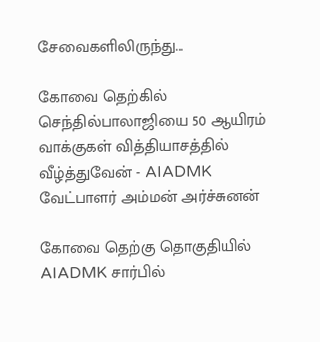சேவைகளிலிருந்து...

கோவை தெற்கில் செந்தில்பாலாஜியை 50 ஆயிரம் வாக்குகள் வித்தியாசத்தில் வீழ்த்துவேன் - AIADMK வேட்பாளர் அம்மன் அர்ச்சுனன்

கோவை தெற்கு தொகுதியில் AIADMK சார்பில்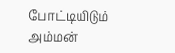போட்டியிடும் அம்மன்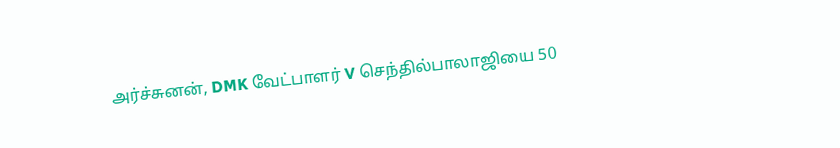அர்ச்சுனன், DMK வேட்பாளர் V செந்தில்பாலாஜியை 50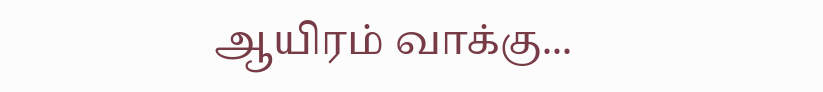ஆயிரம் வாக்கு...